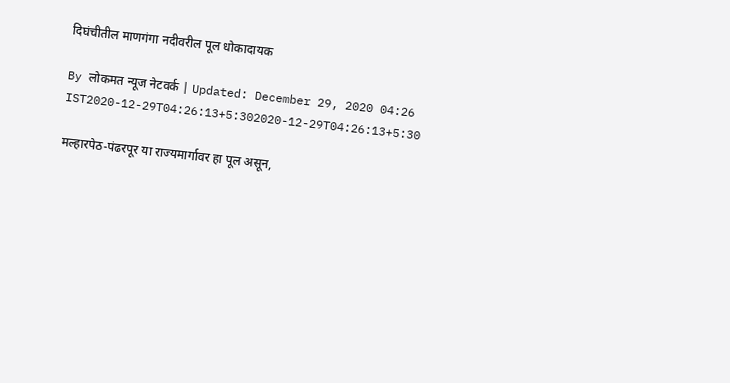दिघंचीतील माणगंगा नदीवरील पूल धोकादायक

By लोकमत न्यूज नेटवर्क | Updated: December 29, 2020 04:26 IST2020-12-29T04:26:13+5:302020-12-29T04:26:13+5:30

मल्हारपेठ-पंढरपूर या राज्यमार्गावर हा पूल असून,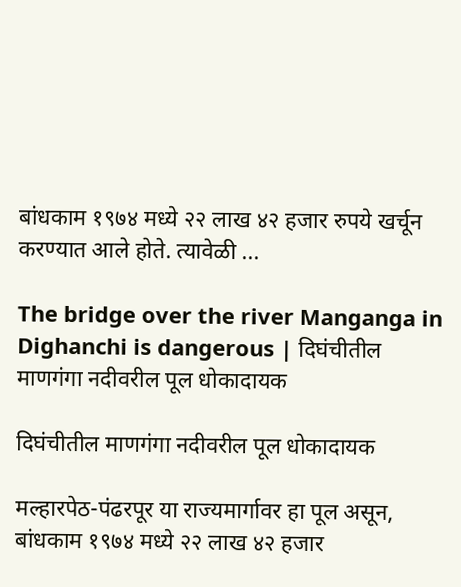बांधकाम १९७४ मध्ये २२ लाख ४२ हजार रुपये खर्चून करण्यात आले होते. त्यावेळी ...

The bridge over the river Manganga in Dighanchi is dangerous | दिघंचीतील माणगंगा नदीवरील पूल धोकादायक

दिघंचीतील माणगंगा नदीवरील पूल धोकादायक

मल्हारपेठ-पंढरपूर या राज्यमार्गावर हा पूल असून, बांधकाम १९७४ मध्ये २२ लाख ४२ हजार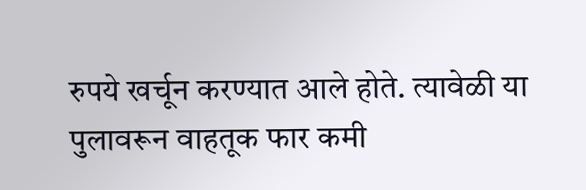रुपये खर्चून करण्यात आले होते. त्यावेळी या पुलावरून वाहतूक फार कमी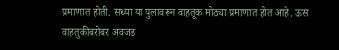प्रमाणात होती. सध्या या पुलावरून वाहतूक मोठ्या प्रमाणात होत आहे. ऊस वाहतुकीबरोबर अवजड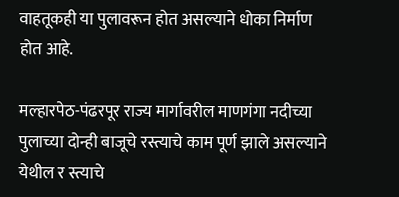वाहतूकही या पुलावरून होत असल्याने धोका निर्माण होत आहे.

मल्हारपेठ-पंढरपूर राज्य मार्गावरील माणगंगा नदीच्या पुलाच्या दोन्ही बाजूचे रस्त्याचे काम पूर्ण झाले असल्याने येथील र स्त्याचे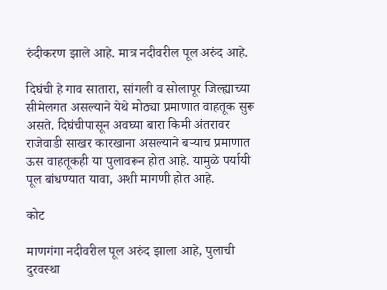रुंदीकरण झाले आहे. मात्र नदीवरील पूल अरुंद आहे.

दिघंची हे गाव सातारा, सांगली व सोलापूर जिल्ह्याच्या सीमेलगत असल्याने येथे मोठ्या प्रमाणात वाहतूक सुरू असते. दिघंचीपासून अवघ्या बारा किमी अंतरावर राजेवाडी साखर कारखाना असल्याने बऱ्याच प्रमाणात ऊस वाहतूकही या पुलावरून होत आहे. यामुळे पर्यायी पूल बांधण्यात यावा, अशी मागणी होत आहे.

कोट

माणगंगा नदीवरील पूल अरुंद झाला आहे, पुलाची दुरवस्था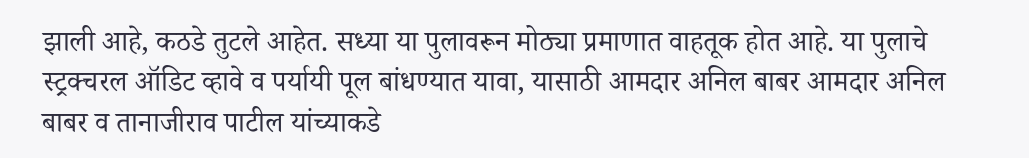झाली आहे, कठडे तुटले आहेत. सध्या या पुलावरून मोठ्या प्रमाणात वाहतूक होत आहे. या पुलाचे स्ट्रक्चरल ऑडिट व्हावे व पर्यायी पूल बांधण्यात यावा, यासाठी आमदार अनिल बाबर आमदार अनिल बाबर व तानाजीराव पाटील यांच्याकडे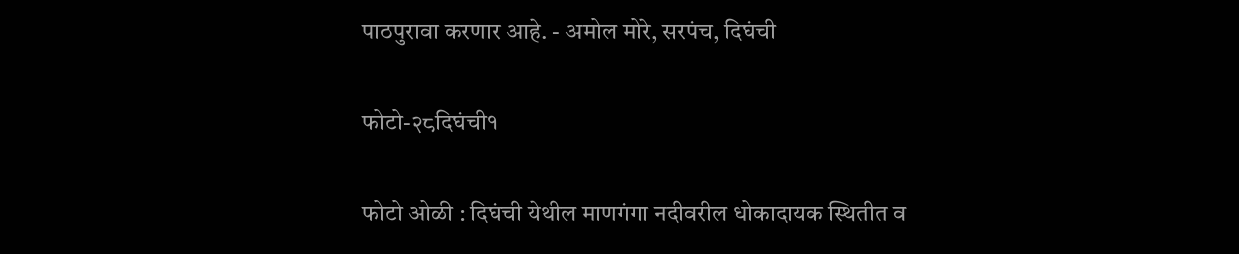पाठपुरावा करणार आहे. - अमोल मोरे, सरपंच, दिघंची

फोटो-२८दिघंची१

फोटो ओळी : दिघंची येथील माणगंगा नदीवरील धोकादायक स्थितीत व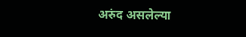अरुंद असलेल्या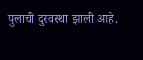पुलाची दुरवस्था झाली आहे.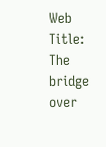Web Title: The bridge over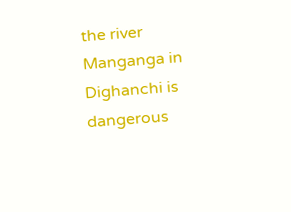the river Manganga in Dighanchi is dangerous